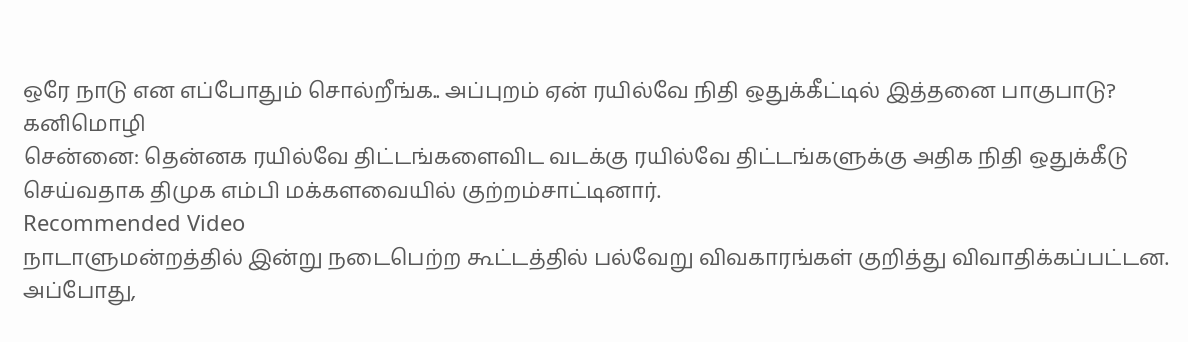ஒரே நாடு என எப்போதும் சொல்றீங்க.. அப்புறம் ஏன் ரயில்வே நிதி ஒதுக்கீட்டில் இத்தனை பாகுபாடு? கனிமொழி
சென்னை: தென்னக ரயில்வே திட்டங்களைவிட வடக்கு ரயில்வே திட்டங்களுக்கு அதிக நிதி ஒதுக்கீடு செய்வதாக திமுக எம்பி மக்களவையில் குற்றம்சாட்டினார்.
Recommended Video
நாடாளுமன்றத்தில் இன்று நடைபெற்ற கூட்டத்தில் பல்வேறு விவகாரங்கள் குறித்து விவாதிக்கப்பட்டன. அப்போது,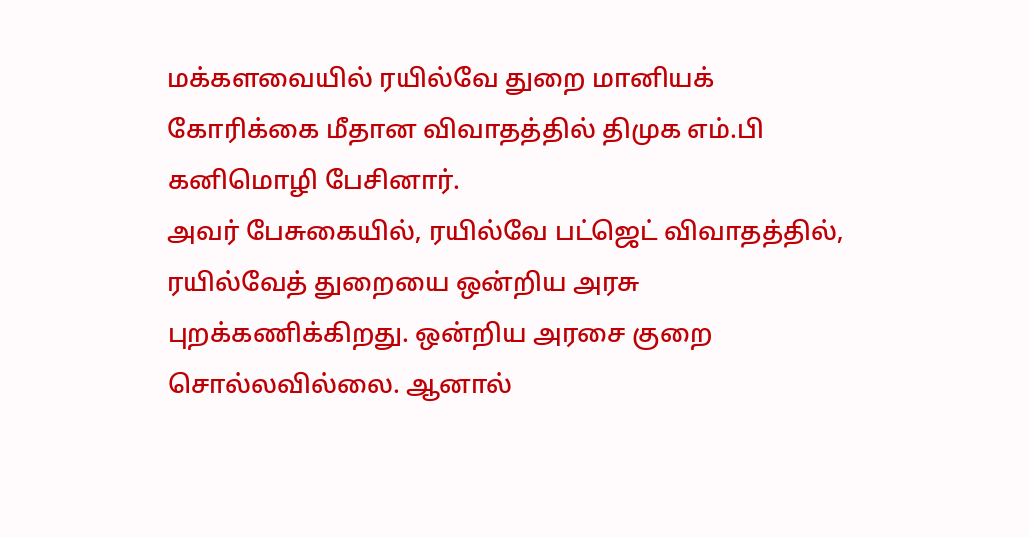மக்களவையில் ரயில்வே துறை மானியக் கோரிக்கை மீதான விவாதத்தில் திமுக எம்.பி கனிமொழி பேசினார்.
அவர் பேசுகையில், ரயில்வே பட்ஜெட் விவாதத்தில், ரயில்வேத் துறையை ஒன்றிய அரசு புறக்கணிக்கிறது. ஒன்றிய அரசை குறை சொல்லவில்லை. ஆனால்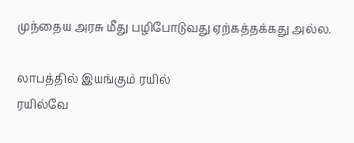முந்தைய அரசு மீது பழிபோடுவது ஏற்கத்தக்கது அல்ல.

லாபத்தில் இயங்கும் ரயில்
ரயில்வே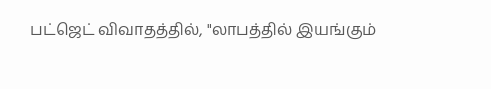பட்ஜெட் விவாதத்தில், "லாபத்தில் இயங்கும்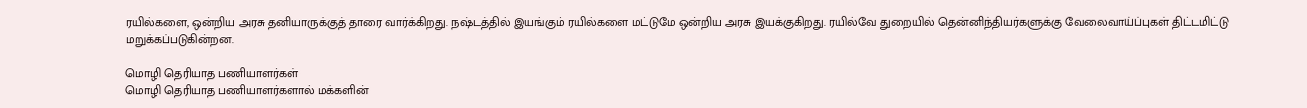ரயில்களை, ஒன்றிய அரசு தனியாருக்குத் தாரை வார்க்கிறது. நஷ்டத்தில் இயங்கும் ரயில்களை மட்டுமே ஒன்றிய அரசு இயக்குகிறது. ரயில்வே துறையில் தென்னிந்தியர்களுக்கு வேலைவாய்ப்புகள் திட்டமிட்டு மறுக்கப்படுகின்றன.

மொழி தெரியாத பணியாளர்கள்
மொழி தெரியாத பணியாளர்களால் மக்களின்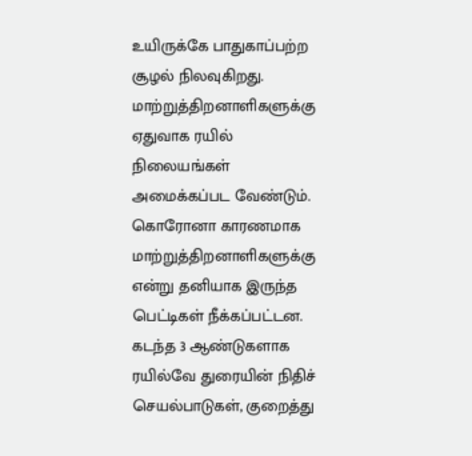உயிருக்கே பாதுகாப்பற்ற சூழல் நிலவுகிறது. மாற்றுத்திறனாளிகளுக்கு ஏதுவாக ரயில் நிலையங்கள் அமைக்கப்பட வேண்டும். கொரோனா காரணமாக மாற்றுத்திறனாளிகளுக்கு என்று தனியாக இருந்த பெட்டிகள் நீக்கப்பட்டன. கடந்த 3 ஆண்டுகளாக ரயில்வே துரையின் நிதிச் செயல்பாடுகள், குறைத்து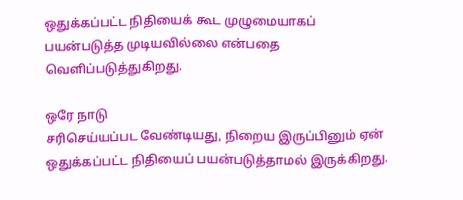ஒதுக்கப்பட்ட நிதியைக் கூட முழுமையாகப் பயன்படுத்த முடியவில்லை என்பதை வெளிப்படுத்துகிறது.

ஒரே நாடு
சரிசெய்யப்பட வேண்டியது, நிறைய இருப்பினும் ஏன் ஒதுக்கப்பட்ட நிதியைப் பயன்படுத்தாமல் இருக்கிறது.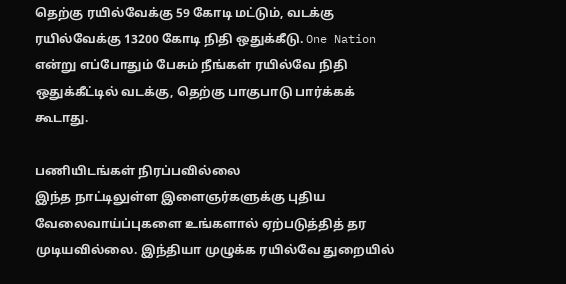தெற்கு ரயில்வேக்கு 59 கோடி மட்டும், வடக்கு ரயில்வேக்கு 13200 கோடி நிதி ஒதுக்கீடு. One Nation என்று எப்போதும் பேசும் நீங்கள் ரயில்வே நிதி ஒதுக்கீட்டில் வடக்கு, தெற்கு பாகுபாடு பார்க்கக் கூடாது.

பணியிடங்கள் நிரப்பவில்லை
இந்த நாட்டிலுள்ள இளைஞர்களுக்கு புதிய வேலைவாய்ப்புகளை உங்களால் ஏற்படுத்தித் தர முடியவில்லை. இந்தியா முழுக்க ரயில்வே துறையில்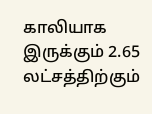காலியாக இருக்கும் 2.65 லட்சத்திற்கும்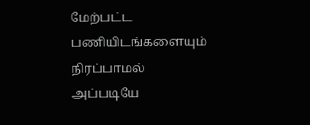மேற்பட்ட பணியிடங்களையும் நிரப்பாமல் அப்படியே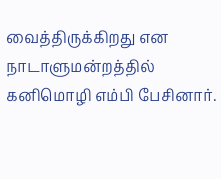வைத்திருக்கிறது என நாடாளுமன்றத்தில் கனிமொழி எம்பி பேசினார்.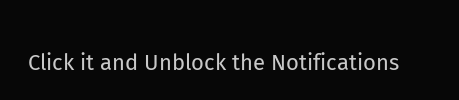Click it and Unblock the Notifications